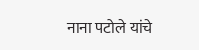नाना पटोले यांचे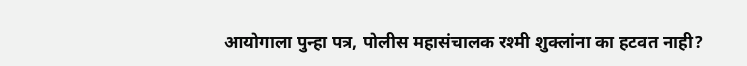आयोगाला पुन्हा पत्र, पोलीस महासंचालक रश्मी शुक्लांना का हटवत नाही?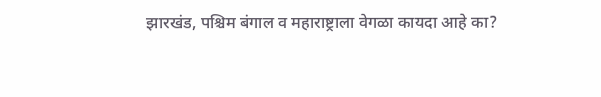झारखंड, पश्चिम बंगाल व महाराष्ट्राला वेगळा कायदा आहे का?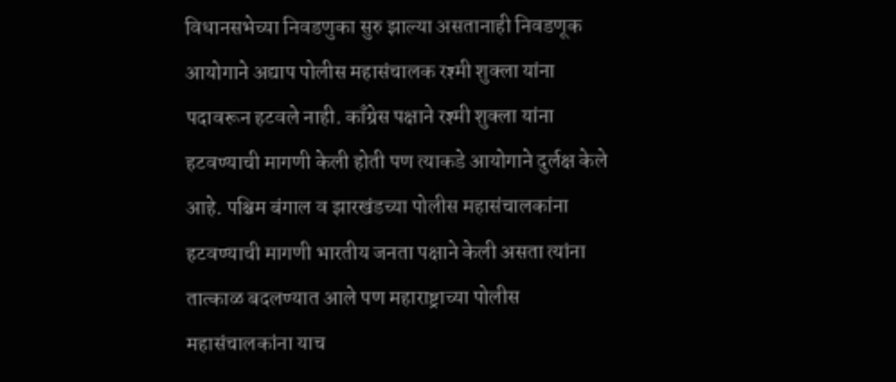विधानसभेच्या निवडणुका सुरु झाल्या असतानाही निवडणूक आयोगाने अद्याप पोलीस महासंचालक रश्मी शुक्ला यांना पदावरून हटवले नाही. काँग्रेस पक्षाने रश्मी शुक्ला यांना हटवण्याची मागणी केली होती पण त्याकडे आयोगाने दुर्लक्ष केले आहे. पश्चिम बंगाल व झारखंडच्या पोलीस महासंचालकांना हटवण्याची मागणी भारतीय जनता पक्षाने केली असता त्यांना तात्काळ बदलण्यात आले पण महाराष्ट्राच्या पोलीस महासंचालकांना याच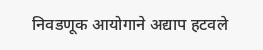निवडणूक आयोगाने अद्याप हटवले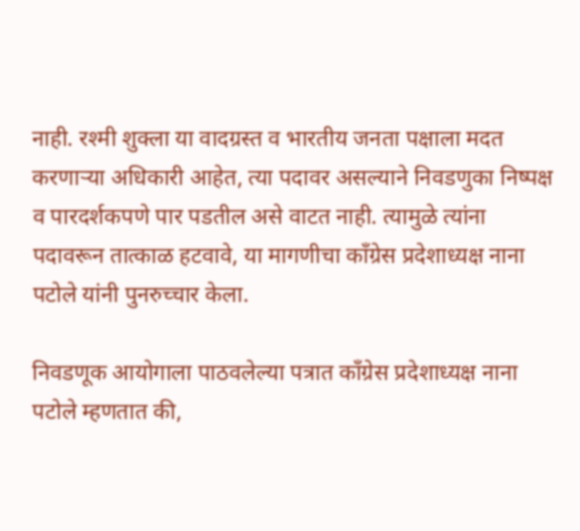नाही. रश्मी शुक्ला या वादग्रस्त व भारतीय जनता पक्षाला मदत करणाऱ्या अधिकारी आहेत, त्या पदावर असल्याने निवडणुका निष्पक्ष व पारदर्शकपणे पार पडतील असे वाटत नाही. त्यामुळे त्यांना पदावरून तात्काळ हटवावे, या मागणीचा काँग्रेस प्रदेशाध्यक्ष नाना पटोले यांनी पुनरुच्चार केला.

निवडणूक आयोगाला पाठवलेल्या पत्रात काँग्रेस प्रदेशाध्यक्ष नाना पटोले म्हणतात की,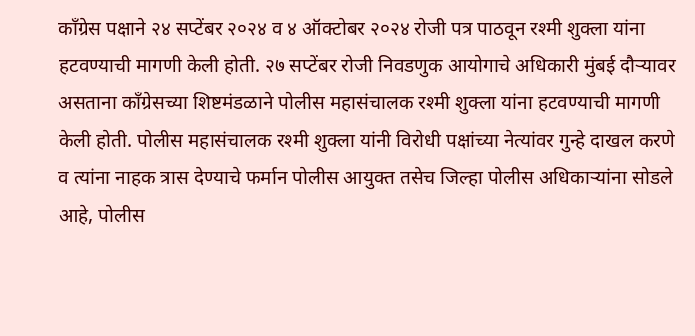काँग्रेस पक्षाने २४ सप्टेंबर २०२४ व ४ ऑक्टोबर २०२४ रोजी पत्र पाठवून रश्मी शुक्ला यांना हटवण्याची मागणी केली होती. २७ सप्टेंबर रोजी निवडणुक आयोगाचे अधिकारी मुंबई दौऱ्यावर असताना काँग्रेसच्या शिष्टमंडळाने पोलीस महासंचालक रश्मी शुक्ला यांना हटवण्याची मागणी केली होती. पोलीस महासंचालक रश्मी शुक्ला यांनी विरोधी पक्षांच्या नेत्यांवर गुन्हे दाखल करणे व त्यांना नाहक त्रास देण्याचे फर्मान पोलीस आयुक्त तसेच जिल्हा पोलीस अधिकाऱ्यांना सोडले आहे, पोलीस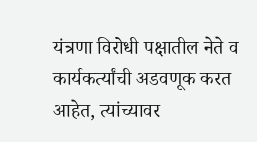यंत्रणा विरोधी पक्षातील नेते व कार्यकर्त्यांची अडवणूक करत आहेत, त्यांच्यावर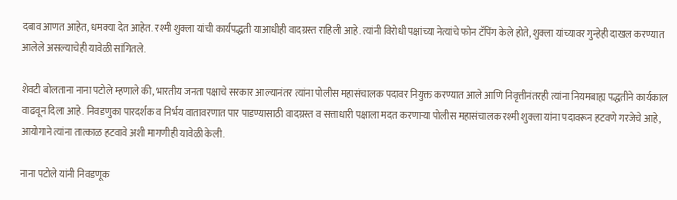दबाव आणत आहेत, धमक्या देत आहेत. रश्मी शुक्ला यांची कार्यपद्धती याआधीही वादग्रस्त राहिली आहे. त्यांनी विरोधी पक्षांच्या नेत्यांचे फोन टॅपिंग केले होते, शुक्ला यांच्यावर गुन्हेही दाखल करण्यात आलेले असल्याचेही यावेळी सांगितले.

शेवटी बोलताना नाना पटोले म्हणाले की, भारतीय जनता पक्षाचे सरकार आल्यानंतर त्यांना पोलीस महासंचालक पदावर नियुक्त करण्यात आले आणि निवृत्तीनंतरही त्यांना नियमबाह्य पद्धतीने कार्यकाल वाढवून दिला आहे. निवडणुका पारदर्शक व निर्भय वातावरणात पार पाडण्यासाठी वादग्रस्त व सत्ताधारी पक्षाला मदत करणाऱ्या पोलीस महासंचालक रश्मी शुक्ला यांना पदावरून हटवणे गरजेचे आहे, आयोगाने त्यांना तात्काळ हटवावे अशी मागणीही यावेळी केली.

नाना पटोले यांनी निवडणूक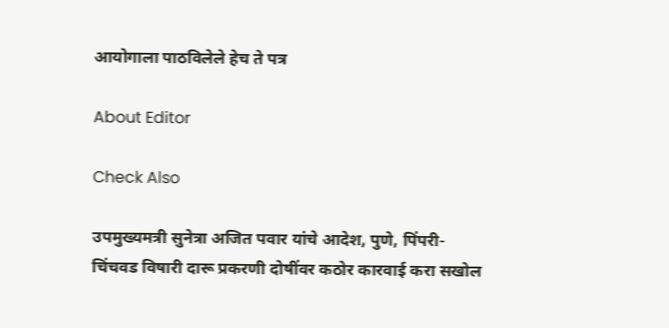आयोगाला पाठविलेले हेच ते पत्र

About Editor

Check Also

उपमुख्यमत्री सुनेत्रा अजित पवार यांचे आदेश, पुणे, पिंपरी-चिंचवड विषारी दारू प्रकरणी दोषींवर कठोर कारवाई करा सखोल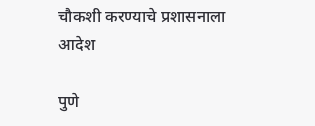चौकशी करण्याचे प्रशासनाला आदेश

पुणे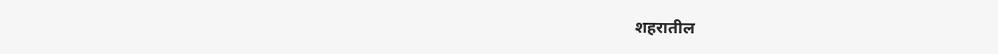शहरातील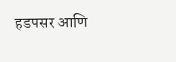हडपसर आणि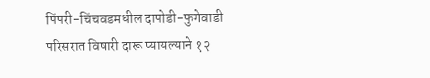पिंपरी-चिंचवडमधील दापोडी-फुगेवाडी परिसरात विषारी दारू प्यायल्याने १२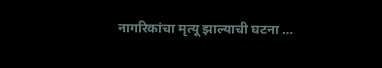नागरिकांचा मृत्यू झाल्याची घटना …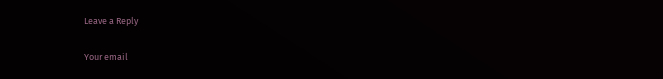Leave a Reply

Your email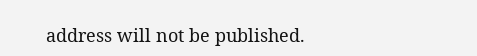address will not be published.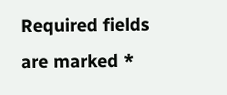Required fields are marked *